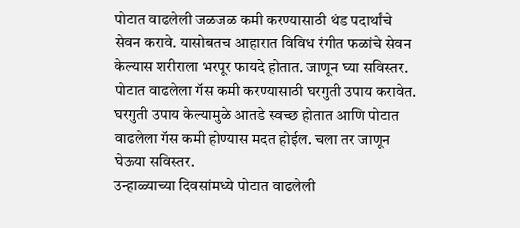पोटात वाढलेली जळजळ कमी करण्यासाठी थंड पदार्थांचे सेवन करावे. यासोबतच आहारात विविध रंगीत फळांचे सेवन केल्यास शरीराला भरपूर फायदे होतात. जाणून घ्या सविस्तर.
पोटात वाढलेला गॅस कमी करण्यासाठी घरगुती उपाय करावेत. घरगुती उपाय केल्यामुळे आतडे स्वच्छ होतात आणि पोटात वाढलेला गॅस कमी होण्यास मदत होईल. चला तर जाणून घेऊया सविस्तर.
उन्हाळ्याच्या दिवसांमध्ये पोटात वाढलेली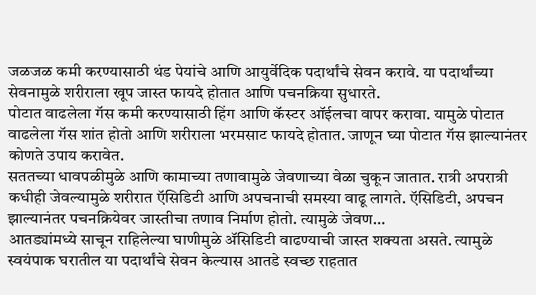जळजळ कमी करण्यासाठी थंड पेयांचे आणि आयुर्वेदिक पदार्थांचे सेवन करावे. या पदार्थांच्या सेवनामुळे शरीराला खूप जास्त फायदे होतात आणि पचनक्रिया सुधारते.
पोटात वाढलेला गॅस कमी करण्यासाठी हिंग आणि कॅस्टर ऑईलचा वापर करावा. यामुळे पोटात वाढलेला गॅस शांत होतो आणि शरीराला भरमसाट फायदे होतात. जाणून घ्या पोटात गॅस झाल्यानंतर कोणते उपाय करावेत.
सततच्या धावपळीमुळे आणि कामाच्या तणावामुळे जेवणाच्या वेळा चुकून जातात. रात्री अपरात्री कधीही जेवल्यामुळे शरीरात ऍसिडिटी आणि अपचनाची समस्या वाढू लागते. ऍसिडिटी, अपचन झाल्यानंतर पचनक्रियेवर जास्तीचा तणाव निर्माण होतो. त्यामुळे जेवण…
आतड्यांमध्ये साचून राहिलेल्या घाणीमुळे ॲसिडिटी वाढण्याची जास्त शक्यता असते. त्यामुळे स्वयंपाक घरातील या पदार्थांचे सेवन केल्यास आतडे स्वच्छ राहतात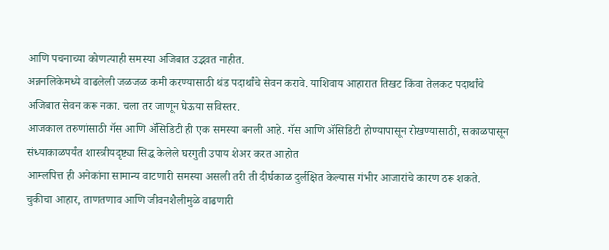आणि पचनाच्या कोणत्याही समस्या अजिबात उद्भवत नाहीत.
अन्ननलिकेमध्ये वाढलेली जळजळ कमी करण्यासाठी थंड पदार्थांचे सेवन करावे. याशिवाय आहारात तिखट किंवा तेलकट पदार्थांचे अजिबात सेवन करू नका. चला तर जाणून घेऊया सविस्तर.
आजकाल तरुणांसाठी गॅस आणि ॲसिडिटी ही एक समस्या बनली आहे. गॅस आणि ॲसिडिटी होण्यापासून रोखण्यासाठी, सकाळपासून संध्याकाळपर्यंत शास्त्रीयदृष्ट्या सिद्ध केलेले घरगुती उपाय शेअर करत आहोत
आम्लपित्त ही अनेकांना सामान्य वाटणारी समस्या असली तरी ती दीर्घकाळ दुर्लक्षित केल्यास गंभीर आजारांचे कारण ठरू शकते. चुकीचा आहार, ताणतणाव आणि जीवनशैलीमुळे वाढणारी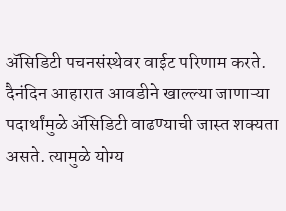ॲसिडिटी पचनसंस्थेवर वाईट परिणाम करते.
दैनंदिन आहारात आवडीने खाल्ल्या जाणाऱ्या पदार्थांमुळे ॲसिडिटी वाढण्याची जास्त शक्यता असते. त्यामुळे योग्य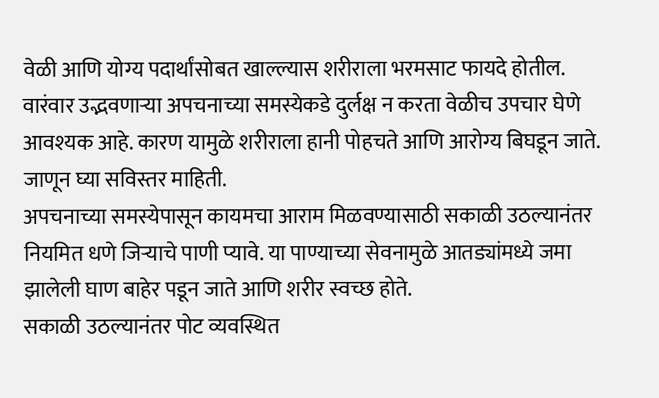वेळी आणि योग्य पदार्थांसोबत खाल्ल्यास शरीराला भरमसाट फायदे होतील.
वारंवार उद्भवणाऱ्या अपचनाच्या समस्येकडे दुर्लक्ष न करता वेळीच उपचार घेणे आवश्यक आहे. कारण यामुळे शरीराला हानी पोहचते आणि आरोग्य बिघडून जाते. जाणून घ्या सविस्तर माहिती.
अपचनाच्या समस्येपासून कायमचा आराम मिळवण्यासाठी सकाळी उठल्यानंतर नियमित धणे जिऱ्याचे पाणी प्यावे. या पाण्याच्या सेवनामुळे आतड्यांमध्ये जमा झालेली घाण बाहेर पडून जाते आणि शरीर स्वच्छ होते.
सकाळी उठल्यानंतर पोट व्यवस्थित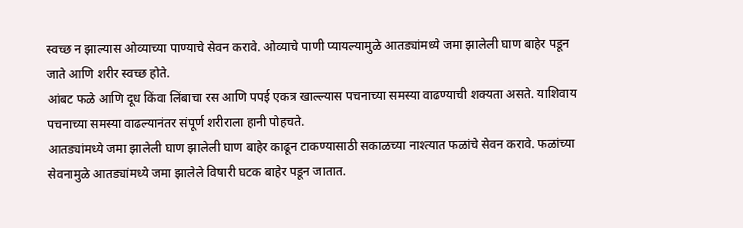स्वच्छ न झाल्यास ओव्याच्या पाण्याचे सेवन करावे. ओव्याचे पाणी प्यायल्यामुळे आतड्यांमध्ये जमा झालेली घाण बाहेर पडून जाते आणि शरीर स्वच्छ होते.
आंबट फळे आणि दूध किंवा लिंबाचा रस आणि पपई एकत्र खाल्ल्यास पचनाच्या समस्या वाढण्याची शक्यता असते. याशिवाय पचनाच्या समस्या वाढल्यानंतर संपूर्ण शरीराला हानी पोहचते.
आतड्यांमध्ये जमा झालेली घाण झालेली घाण बाहेर काढून टाकण्यासाठी सकाळच्या नाश्त्यात फळांचे सेवन करावे. फळांच्या सेवनामुळे आतड्यांमध्ये जमा झालेले विषारी घटक बाहेर पडून जातात.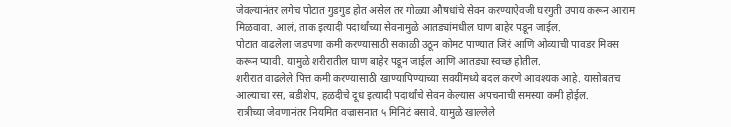जेवल्यानंतर लगेच पोटात गुडगुड होत असेल तर गोळ्या औषधांचे सेवन करण्याऐवजी घरगुती उपाय करून आराम मिळवावा. आलं, ताक इत्यादी पदार्थांच्या सेवनामुळे आतड्यांमधील घाण बाहेर पडून जाईल.
पोटात वाढलेला जडपणा कमी करण्यासाठी सकाळी उठून कोमट पाण्यात जिरं आणि ओव्याची पावडर मिक्स करून प्यावी. यामुळे शरीरातील घाण बाहेर पडून जाईल आणि आतड्या स्वच्छ होतील.
शरीरात वाढलेले पित्त कमी करण्यासाठी खाण्यापिण्याच्या सवयींमध्ये बदल करणे आवश्यक आहे. यासोबतच आल्याचा रस, बडीशेप, हळदीचे दूध इत्यादी पदार्थांचे सेवन केल्यास अपचनाची समस्या कमी होईल.
रात्रीच्या जेवणानंतर नियमित वज्रासनात ५ मिनिटं बसावे. यामुळे खाल्लेले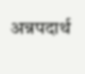अन्नपदार्थ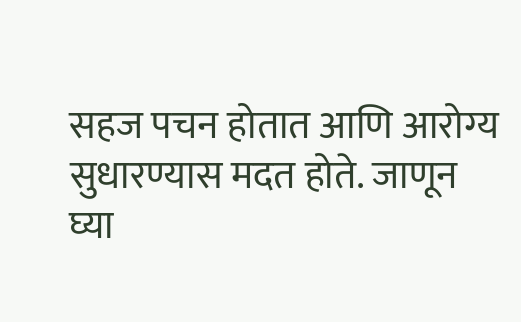सहज पचन होतात आणि आरोग्य सुधारण्यास मदत होते. जाणून घ्या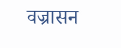वज्रासन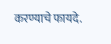करण्याचे फायदे.